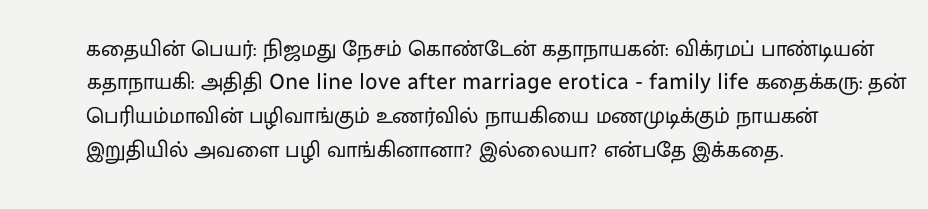கதையின் பெயர்: நிஜமது நேசம் கொண்டேன் கதாநாயகன்: விக்ரமப் பாண்டியன் கதாநாயகி: அதிதி One line love after marriage erotica - family life கதைக்கரு: தன் பெரியம்மாவின் பழிவாங்கும் உணர்வில் நாயகியை மணமுடிக்கும் நாயகன் இறுதியில் அவளை பழி வாங்கினானா? இல்லையா? என்பதே இக்கதை.